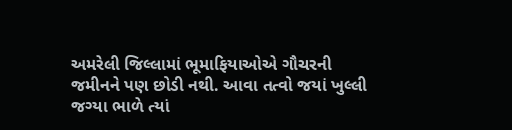અમરેલી જિલ્લામાં ભૂમાફિયાઓએ ગૌચરની જમીનને પણ છોડી નથી. આવા તત્વો જયાં ખુલ્લી જગ્યા ભાળે ત્યાં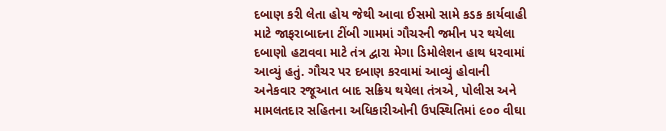દબાણ કરી લેતા હોય જેથી આવા ઈસમો સામે કડક કાર્યવાહી માટે જાફરાબાદના ટીંબી ગામમાં ગૌચરની જમીન પર થયેલા દબાણો હટાવવા માટે તંત્ર દ્વારા મેગા ડિમોલેશન હાથ ધરવામાં આવ્યું હતું. ગૌચર પર દબાણ કરવામાં આવ્યું હોવાની અનેકવાર રજૂઆત બાદ સક્રિય થયેલા તંત્રએ, પોલીસ અને મામલતદાર સહિતના અધિકારીઓની ઉપસ્થિતિમાં ૯૦૦ વીઘા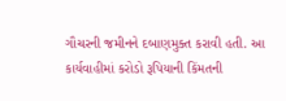ગૌચરની જમીનને દબાણમુક્ત કરાવી હતી. આ કાર્યવાહીમાં કરોડો રૂપિયાની કિંમતની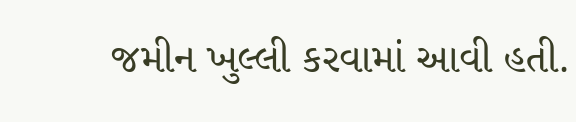જમીન ખુલ્લી કરવામાં આવી હતી.